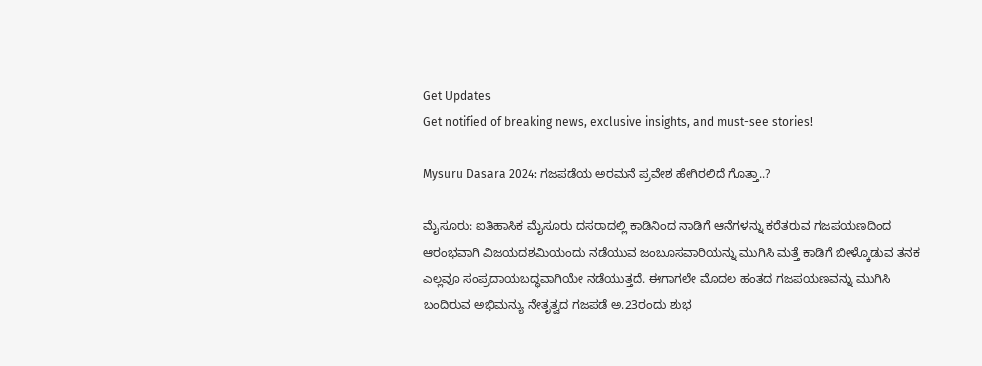Get Updates
Get notified of breaking news, exclusive insights, and must-see stories!

Mysuru Dasara 2024: ಗಜಪಡೆಯ ಅರಮನೆ ಪ್ರವೇಶ ಹೇಗಿರಲಿದೆ ಗೊತ್ತಾ..?

ಮೈಸೂರು: ಐತಿಹಾಸಿಕ ಮೈಸೂರು ದಸರಾದಲ್ಲಿ ಕಾಡಿನಿಂದ ನಾಡಿಗೆ ಆನೆಗಳನ್ನು ಕರೆತರುವ ಗಜಪಯಣದಿಂದ ಆರಂಭವಾಗಿ ವಿಜಯದಶಮಿಯಂದು ನಡೆಯುವ ಜಂಬೂಸವಾರಿಯನ್ನು ಮುಗಿಸಿ ಮತ್ತೆ ಕಾಡಿಗೆ ಬೀಳ್ಕೊಡುವ ತನಕ ಎಲ್ಲವೂ ಸಂಪ್ರದಾಯಬದ್ಧವಾಗಿಯೇ ನಡೆಯುತ್ತದೆ. ಈಗಾಗಲೇ ಮೊದಲ ಹಂತದ ಗಜಪಯಣವನ್ನು ಮುಗಿಸಿ ಬಂದಿರುವ ಅಭಿಮನ್ಯು ನೇತೃತ್ವದ ಗಜಪಡೆ ಅ.23ರಂದು ಶುಭ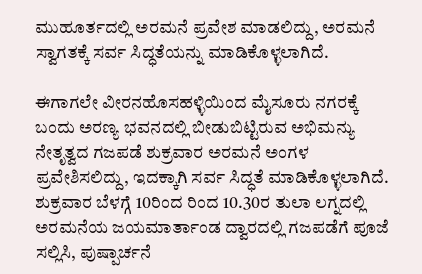ಮುಹೂರ್ತದಲ್ಲಿ ಅರಮನೆ ಪ್ರವೇಶ ಮಾಡಲಿದ್ದು, ಅರಮನೆ ಸ್ವಾಗತಕ್ಕೆ ಸರ್ವ ಸಿದ್ಧತೆಯನ್ನು ಮಾಡಿಕೊಳ್ಳಲಾಗಿದೆ.

ಈಗಾಗಲೇ ವೀರನಹೊಸಹಳ್ಳಿಯಿಂದ ಮೈಸೂರು ನಗರಕ್ಕೆ ಬಂದು ಅರಣ್ಯ ಭವನದಲ್ಲಿ ಬೀಡುಬಿಟ್ಟಿರುವ ಅಭಿಮನ್ಯು ನೇತೃತ್ವದ ಗಜಪಡೆ ಶುಕ್ರವಾರ ಅರಮನೆ ಅಂಗಳ ಪ್ರವೇಶಿಸಲಿದ್ದು, ಇದಕ್ಕಾಗಿ ಸರ್ವ ಸಿದ್ಧತೆ ಮಾಡಿಕೊಳ್ಳಲಾಗಿದೆ. ಶುಕ್ರವಾರ ಬೆಳಗ್ಗೆ 10ರಿಂದ ರಿಂದ 10.30ರ ತುಲಾ ಲಗ್ನದಲ್ಲಿ ಅರಮನೆಯ ಜಯಮಾರ್ತಾಂಡ ದ್ವಾರದಲ್ಲಿ ಗಜಪಡೆಗೆ ಪೂಜೆ ಸಲ್ಲಿಸಿ, ಪುಷ್ಪಾರ್ಚನೆ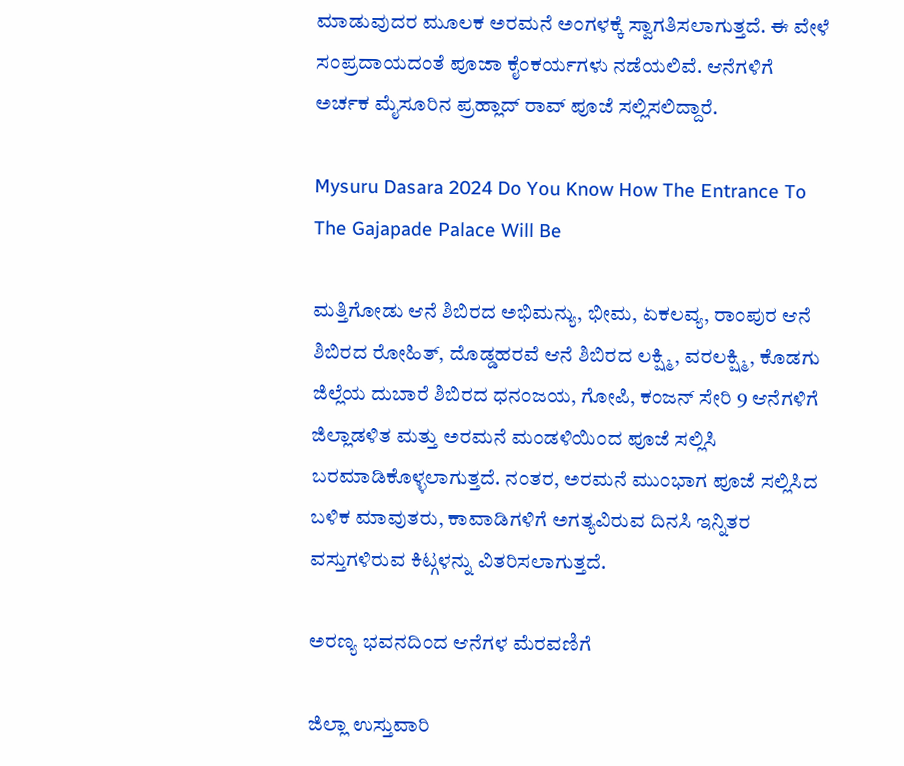ಮಾಡುವುದರ ಮೂಲಕ ಅರಮನೆ ಅಂಗಳಕ್ಕೆ ಸ್ವಾಗತಿಸಲಾಗುತ್ತದೆ. ಈ ವೇಳೆ ಸಂಪ್ರದಾಯದಂತೆ ಪೂಜಾ ಕೈಂಕರ್ಯಗಳು ನಡೆಯಲಿವೆ. ಆನೆಗಳಿಗೆ ಅರ್ಚಕ ಮೈಸೂರಿನ ಪ್ರಹ್ಲಾದ್ ರಾವ್ ಪೂಜೆ ಸಲ್ಲಿಸಲಿದ್ದಾರೆ.

Mysuru Dasara 2024 Do You Know How The Entrance To The Gajapade Palace Will Be

ಮತ್ತಿಗೋಡು ಆನೆ ಶಿಬಿರದ ಅಭಿಮನ್ಯು, ಭೀಮ, ಏಕಲವ್ಯ, ರಾಂಪುರ ಆನೆ ಶಿಬಿರದ ರೋಹಿತ್, ದೊಡ್ಡಹರವೆ ಆನೆ ಶಿಬಿರದ ಲಕ್ಷ್ಮಿ, ವರಲಕ್ಷ್ಮಿ, ಕೊಡಗು ಜಿಲ್ಲೆಯ ದುಬಾರೆ ಶಿಬಿರದ ಧನಂಜಯ, ಗೋಪಿ, ಕಂಜನ್ ಸೇರಿ 9 ಆನೆಗಳಿಗೆ ಜಿಲ್ಲಾಡಳಿತ ಮತ್ತು ಅರಮನೆ ಮಂಡಳಿಯಿಂದ ಪೂಜೆ ಸಲ್ಲಿಸಿ ಬರಮಾಡಿಕೊಳ್ಳಲಾಗುತ್ತದೆ. ನಂತರ, ಅರಮನೆ ಮುಂಭಾಗ ಪೂಜೆ ಸಲ್ಲಿಸಿದ ಬಳಿಕ ಮಾವುತರು, ಕಾವಾಡಿಗಳಿಗೆ ಅಗತ್ಯವಿರುವ ದಿನಸಿ ಇನ್ನಿತರ ವಸ್ತುಗಳಿರುವ ಕಿಟ್ಗಳನ್ನು ವಿತರಿಸಲಾಗುತ್ತದೆ.

ಅರಣ್ಯ ಭವನದಿಂದ ಆನೆಗಳ ಮೆರವಣಿಗೆ

ಜಿಲ್ಲಾ ಉಸ್ತುವಾರಿ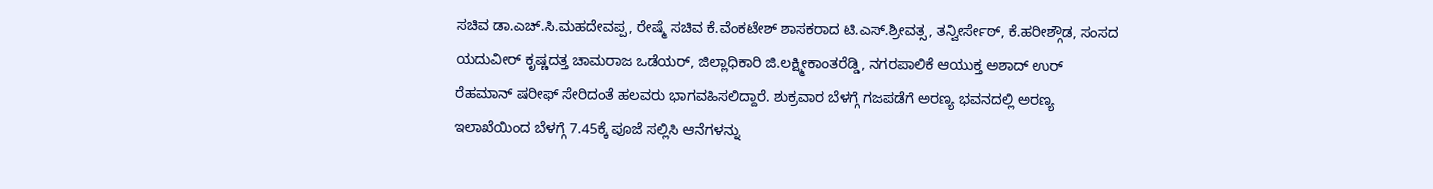ಸಚಿವ ಡಾ.ಎಚ್.ಸಿ.ಮಹದೇವಪ್ಪ, ರೇಷ್ಮೆ ಸಚಿವ ಕೆ.ವೆಂಕಟೇಶ್ ಶಾಸಕರಾದ ಟಿ.ಎಸ್.ಶ್ರೀವತ್ಸ, ತನ್ವೀರ್ಸೇಠ್, ಕೆ.ಹರೀಶ್ಗೌಡ, ಸಂಸದ ಯದುವೀರ್ ಕೃಷ್ಣದತ್ತ ಚಾಮರಾಜ ಒಡೆಯರ್, ಜಿಲ್ಲಾಧಿಕಾರಿ ಜಿ.ಲಕ್ಷ್ಮೀಕಾಂತರೆಡ್ಡಿ, ನಗರಪಾಲಿಕೆ ಆಯುಕ್ತ ಅಶಾದ್ ಉರ್ ರೆಹಮಾನ್ ಷರೀಫ್ ಸೇರಿದಂತೆ ಹಲವರು ಭಾಗವಹಿಸಲಿದ್ದಾರೆ. ಶುಕ್ರವಾರ ಬೆಳಗ್ಗೆ ಗಜಪಡೆಗೆ ಅರಣ್ಯ ಭವನದಲ್ಲಿ ಅರಣ್ಯ ಇಲಾಖೆಯಿಂದ ಬೆಳಗ್ಗೆ 7.45ಕ್ಕೆ ಪೂಜೆ ಸಲ್ಲಿಸಿ ಆನೆಗಳನ್ನು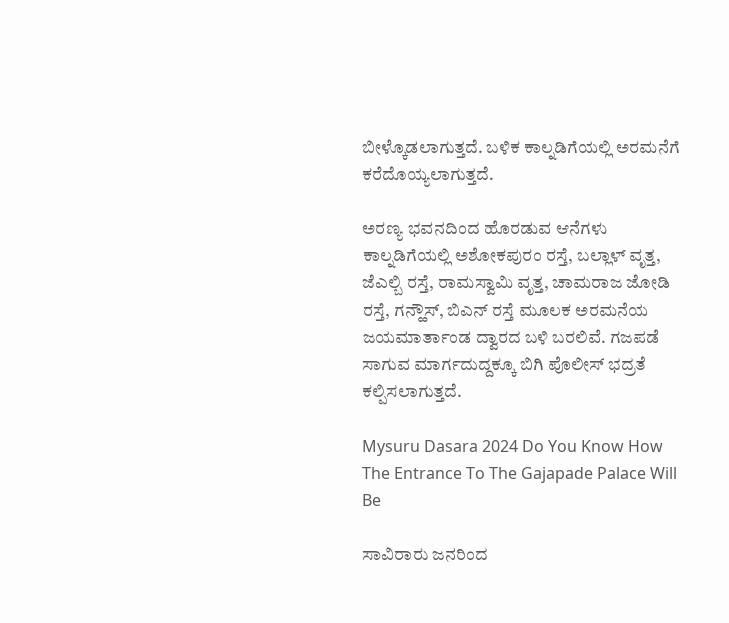ಬೀಳ್ಕೊಡಲಾಗುತ್ತದೆ. ಬಳಿಕ ಕಾಲ್ನಡಿಗೆಯಲ್ಲಿ ಅರಮನೆಗೆ ಕರೆದೊಯ್ಯಲಾಗುತ್ತದೆ.

ಅರಣ್ಯ ಭವನದಿಂದ ಹೊರಡುವ ಆನೆಗಳು ಕಾಲ್ನಡಿಗೆಯಲ್ಲಿ ಅಶೋಕಪುರಂ ರಸ್ತೆ, ಬಲ್ಲಾಳ್ ವೃತ್ತ, ಜೆಎಲ್ಬಿ ರಸ್ತೆ, ರಾಮಸ್ವಾಮಿ ವೃತ್ತ, ಚಾಮರಾಜ ಜೋಡಿ ರಸ್ತೆ, ಗನ್ಹೌಸ್, ಬಿಎನ್ ರಸ್ತೆ ಮೂಲಕ ಅರಮನೆಯ ಜಯಮಾರ್ತಾಂಡ ದ್ವಾರದ ಬಳಿ ಬರಲಿವೆ. ಗಜಪಡೆ ಸಾಗುವ ಮಾರ್ಗದುದ್ದಕ್ಕೂ ಬಿಗಿ ಪೊಲೀಸ್ ಭದ್ರತೆ ಕಲ್ಪಿಸಲಾಗುತ್ತದೆ.

Mysuru Dasara 2024 Do You Know How The Entrance To The Gajapade Palace Will Be

ಸಾವಿರಾರು ಜನರಿಂದ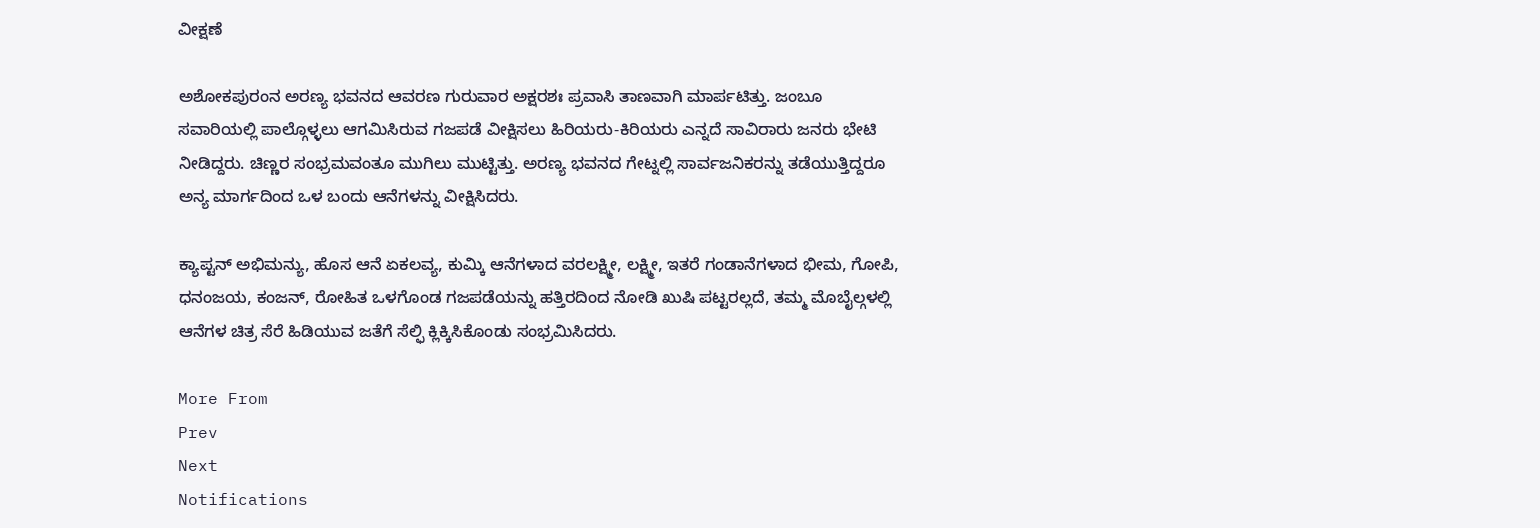ವೀಕ್ಷಣೆ

ಅಶೋಕಪುರಂನ ಅರಣ್ಯ ಭವನದ ಆವರಣ ಗುರುವಾರ ಅಕ್ಷರಶಃ ಪ್ರವಾಸಿ ತಾಣವಾಗಿ ಮಾರ್ಪಟಿತ್ತು. ಜಂಬೂ ಸವಾರಿಯಲ್ಲಿ ಪಾಲ್ಗೊಳ್ಳಲು ಆಗಮಿಸಿರುವ ಗಜಪಡೆ ವೀಕ್ಷಿಸಲು ಹಿರಿಯರು-ಕಿರಿಯರು ಎನ್ನದೆ ಸಾವಿರಾರು ಜನರು ಭೇಟಿ ನೀಡಿದ್ದರು. ಚಿಣ್ಣರ ಸಂಭ್ರಮವಂತೂ ಮುಗಿಲು ಮುಟ್ಟಿತ್ತು. ಅರಣ್ಯ ಭವನದ ಗೇಟ್ನಲ್ಲಿ ಸಾರ್ವಜನಿಕರನ್ನು ತಡೆಯುತ್ತಿದ್ದರೂ ಅನ್ಯ ಮಾರ್ಗದಿಂದ ಒಳ ಬಂದು ಆನೆಗಳನ್ನು ವೀಕ್ಷಿಸಿದರು.

ಕ್ಯಾಪ್ಟನ್ ಅಭಿಮನ್ಯು, ಹೊಸ ಆನೆ ಏಕಲವ್ಯ, ಕುಮ್ಕಿ ಆನೆಗಳಾದ ವರಲಕ್ಷ್ಮೀ, ಲಕ್ಷ್ಮೀ, ಇತರೆ ಗಂಡಾನೆಗಳಾದ ಭೀಮ, ಗೋಪಿ, ಧನಂಜಯ, ಕಂಜನ್, ರೋಹಿತ ಒಳಗೊಂಡ ಗಜಪಡೆಯನ್ನು ಹತ್ತಿರದಿಂದ ನೋಡಿ ಖುಷಿ ಪಟ್ಟರಲ್ಲದೆ, ತಮ್ಮ ಮೊಬೈಲ್ಗಳಲ್ಲಿ ಆನೆಗಳ ಚಿತ್ರ ಸೆರೆ ಹಿಡಿಯುವ ಜತೆಗೆ ಸೆಲ್ಫಿ ಕ್ಲಿಕ್ಕಿಸಿಕೊಂಡು ಸಂಭ್ರಮಿಸಿದರು.

More From
Prev
Next
Notifications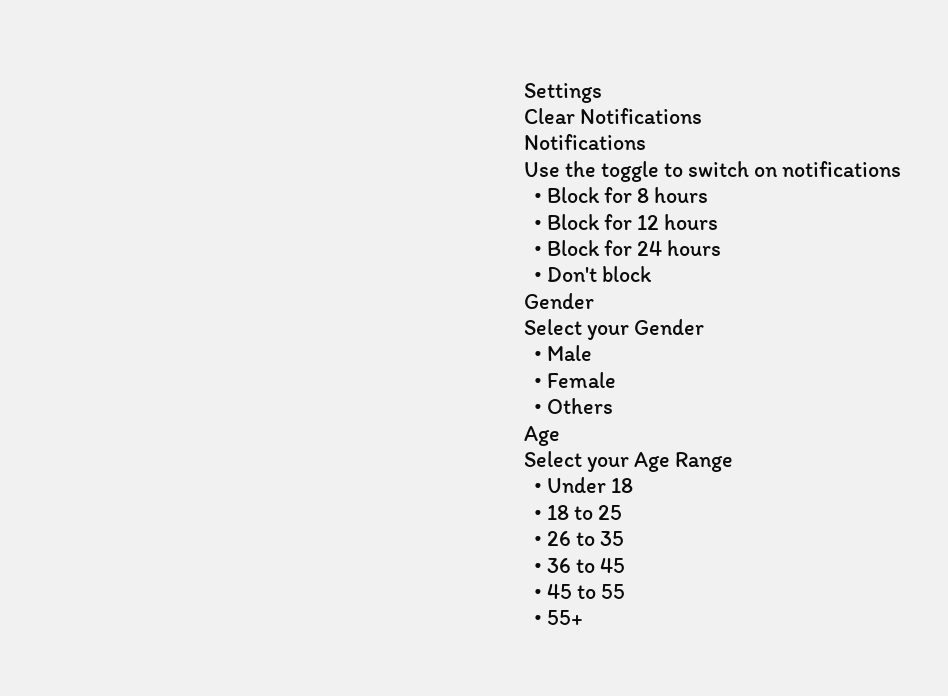Settings
Clear Notifications
Notifications
Use the toggle to switch on notifications
  • Block for 8 hours
  • Block for 12 hours
  • Block for 24 hours
  • Don't block
Gender
Select your Gender
  • Male
  • Female
  • Others
Age
Select your Age Range
  • Under 18
  • 18 to 25
  • 26 to 35
  • 36 to 45
  • 45 to 55
  • 55+